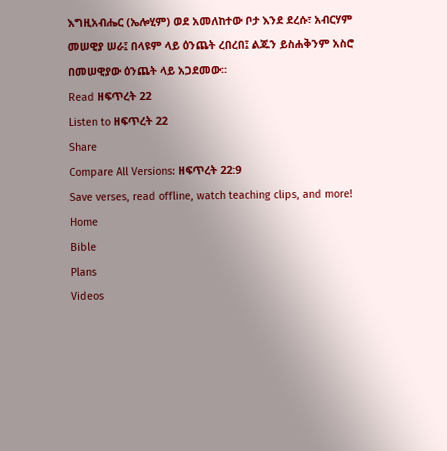እግዚአብሔር (ኤሎሂም) ወደ አመለከተው ቦታ እንደ ደረሱ፣ አብርሃም መሠዊያ ሠራ፤ በላዩም ላይ ዕንጨት ረበረበ፤ ልጁን ይስሐቅንም አስሮ በመሠዊያው ዕንጨት ላይ አጋደመው።
Read ዘፍጥረት 22
Listen to ዘፍጥረት 22
Share
Compare All Versions: ዘፍጥረት 22:9
Save verses, read offline, watch teaching clips, and more!
Home
Bible
Plans
Videos